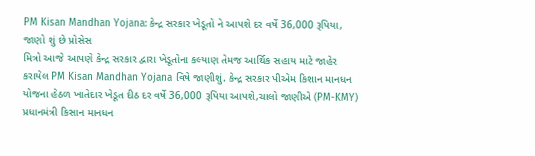PM Kisan Mandhan Yojana: કેન્દ્ર સરકાર ખેડૂતો ને આપશે દર વર્ષે 36,000 રૂપિયા, જાણો શું છે પ્રોસેસ
મિત્રો આજે આપણે કેન્દ્ર સરકાર દ્વારા ખેડૂતોના કલ્યાણ તેમજ આર્થિક સહાય માટે જાહેર કરાયેલ PM Kisan Mandhan Yojana વિષે જાણીશું. કેન્દ્ર સરકાર પીએમ કિશાન માનધન યોજના હેઠળ ખાતેદાર ખેડૂત દીઠ દર વર્ષે 36,000 રૂપિયા આપશે,ચાલો જાણીએ (PM-KMY) પ્રધાનમંત્રી કિસાન માનધન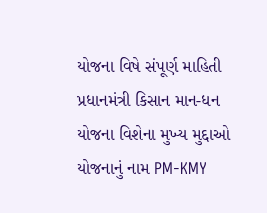યોજના વિષે સંપૂર્ણ માહિતી પ્રધાનમંત્રી કિસાન માન-ધન યોજના વિશેના મુખ્ય મુદ્દાઓ યોજનાનું નામ PM-KMY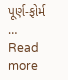પૂર્ણ-ફોર્મ … Read more